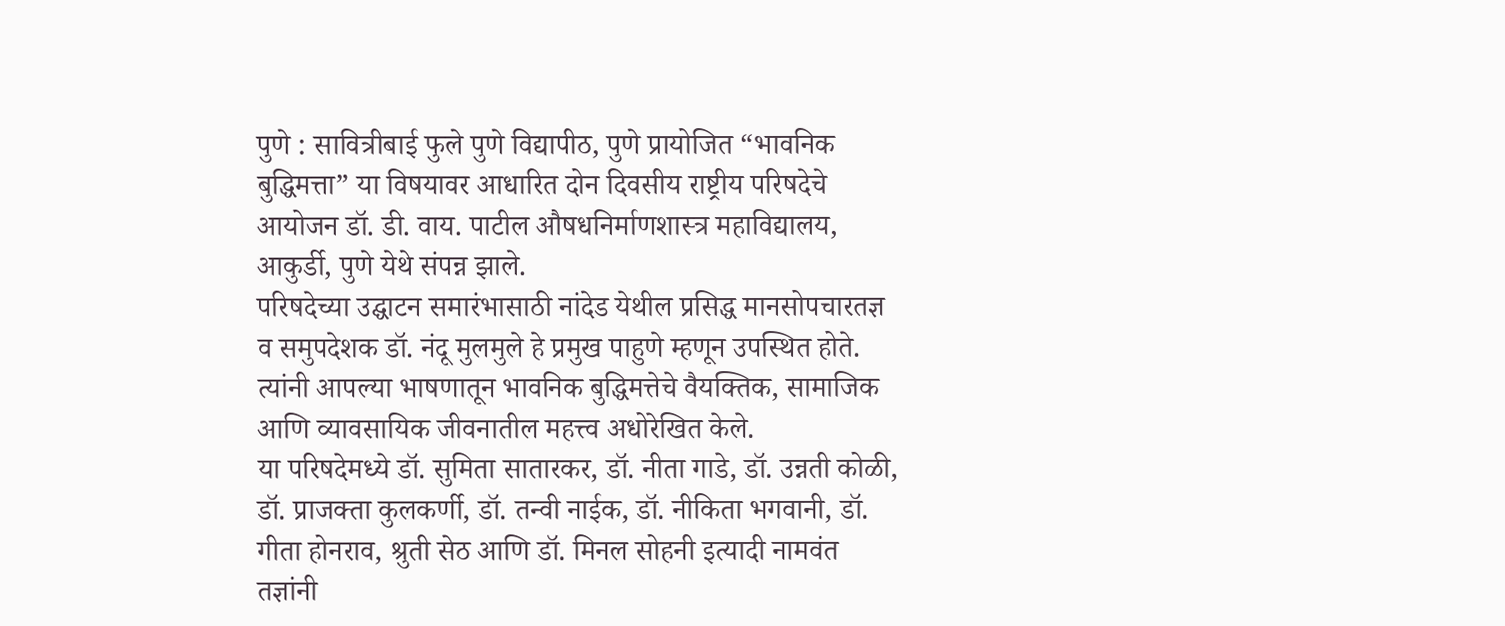पुणे : सावित्रीबाई फुले पुणे विद्यापीठ, पुणे प्रायोजित “भावनिक बुद्धिमत्ता” या विषयावर आधारित दोन दिवसीय राष्ट्रीय परिषदेचे आयोजन डॉ. डी. वाय. पाटील औषधनिर्माणशास्त्र महाविद्यालय, आकुर्डी, पुणे येथे संपन्न झाले.
परिषदेच्या उद्घाटन समारंभासाठी नांदेड येथील प्रसिद्ध मानसोपचारतज्ञ व समुपदेशक डॉ. नंदू मुलमुले हे प्रमुख पाहुणे म्हणून उपस्थित होते. त्यांनी आपल्या भाषणातून भावनिक बुद्धिमत्तेचे वैयक्तिक, सामाजिक आणि व्यावसायिक जीवनातील महत्त्व अधोरेखित केले.
या परिषदेमध्ये डॉ. सुमिता सातारकर, डॉ. नीता गाडे, डॉ. उन्नती कोळी, डॉ. प्राजक्ता कुलकर्णी, डॉ. तन्वी नाईक, डॉ. नीकिता भगवानी, डॉ. गीता होनराव, श्रुती सेठ आणि डॉ. मिनल सोहनी इत्यादी नामवंत तज्ञांनी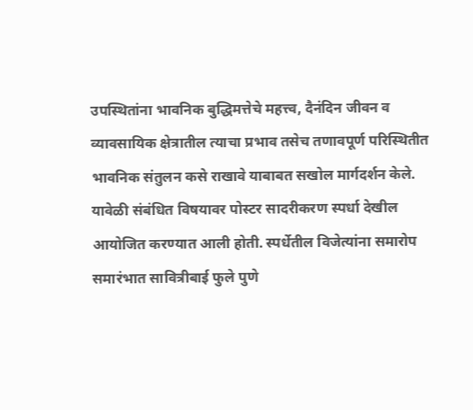उपस्थितांना भावनिक बुद्धिमत्तेचे महत्त्व, दैनंदिन जीवन व व्यावसायिक क्षेत्रातील त्याचा प्रभाव तसेच तणावपूर्ण परिस्थितीत भावनिक संतुलन कसे राखावे याबाबत सखोल मार्गदर्शन केले.
यावेळी संबंधित विषयावर पोस्टर सादरीकरण स्पर्धा देखील आयोजित करण्यात आली होती. स्पर्धेतील विजेत्यांना समारोप समारंभात सावित्रीबाई फुले पुणे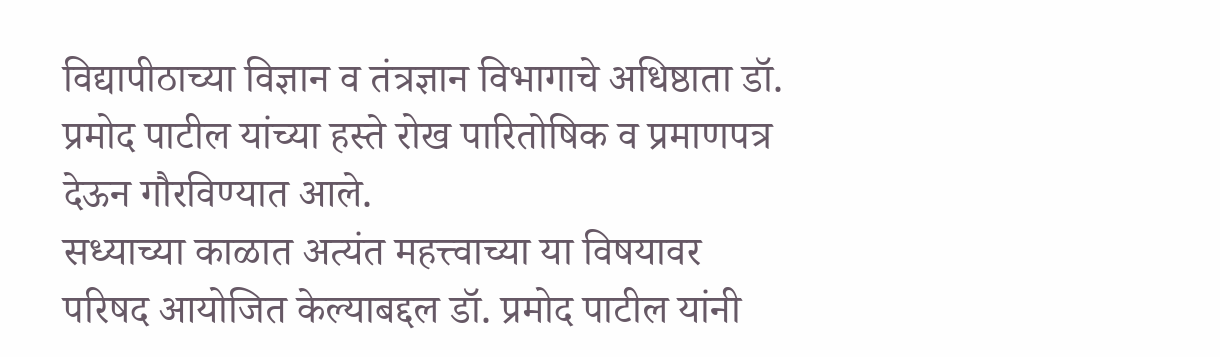विद्यापीठाच्या विज्ञान व तंत्रज्ञान विभागाचे अधिष्ठाता डॉ. प्रमोद पाटील यांच्या हस्ते रोख पारितोषिक व प्रमाणपत्र देऊन गौरविण्यात आले.
सध्याच्या काळात अत्यंत महत्त्वाच्या या विषयावर परिषद आयोजित केल्याबद्दल डॉ. प्रमोद पाटील यांनी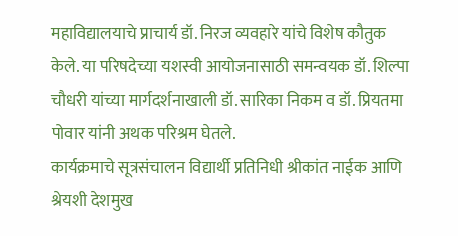महाविद्यालयाचे प्राचार्य डॉ. निरज व्यवहारे यांचे विशेष कौतुक केले. या परिषदेच्या यशस्वी आयोजनासाठी समन्वयक डॉ. शिल्पा चौधरी यांच्या मार्गदर्शनाखाली डॉ. सारिका निकम व डॉ. प्रियतमा पोवार यांनी अथक परिश्रम घेतले.
कार्यक्रमाचे सूत्रसंचालन विद्यार्थी प्रतिनिधी श्रीकांत नाईक आणि श्रेयशी देशमुख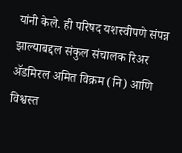यांनी केले. ही परिषद यशस्वीपणे संपन्न झाल्याबद्दल संकुल संचालक रिअर ॲडमिरल अमित विक्रम (नि) आणि विश्वस्त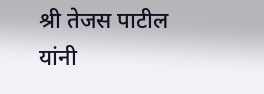श्री तेजस पाटील यांनी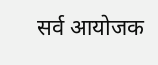सर्व आयोजक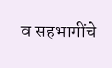व सहभागींचे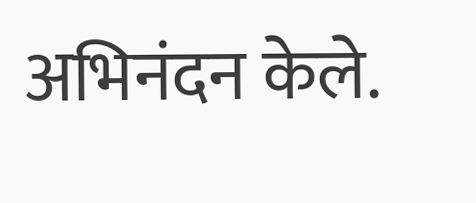अभिनंदन केले.